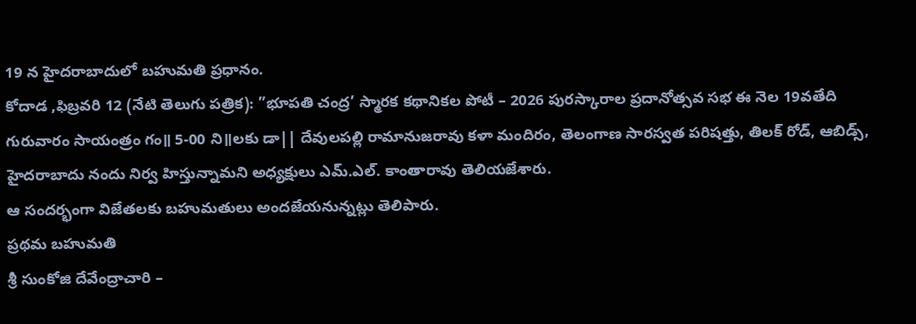19 న హైదరాబాదులో బహుమతి ప్రధానం.
కోదాడ ,ఫిబ్రవరి 12 (నేటి తెలుగు పత్రిక): ”భూపతి చంద్ర’ స్మారక కథానికల పోటీ – 2026 పురస్కారాల ప్రదానోత్సవ సభ ఈ నెల 19వతేది గురువారం సాయంత్రం గం॥ 5-00 ని॥లకు డా|| దేవులపల్లి రామానుజరావు కళా మందిరం, తెలంగాణ సారస్వత పరిషత్తు, తిలక్ రోడ్, ఆబిడ్స్, హైదరాబాదు నందు నిర్వ హిస్తున్నామని అధ్యక్షులు ఎమ్.ఎల్. కాంతారావు తెలియజేశారు.
ఆ సందర్భంగా విజేతలకు బహుమతులు అందజేయనున్నట్లు తెలిపారు.
ప్రథమ బహుమతి
శ్రీ సుంకోజి దేవేంద్రాచారి –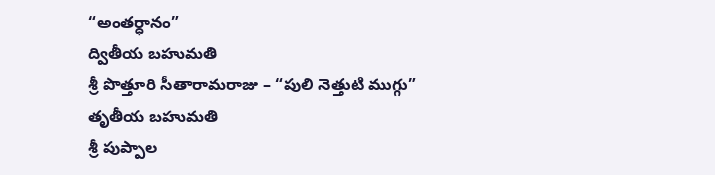“అంతర్ధానం”
ద్వితీయ బహుమతి
శ్రీ పొత్తూరి సీతారామరాజు – “పులి నెత్తుటి ముగ్గు”
తృతీయ బహుమతి
శ్రీ పుప్పాల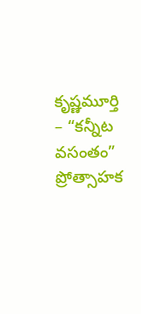కృష్ణమూర్తి – “కన్నీట వసంతం”
ప్రోత్సాహక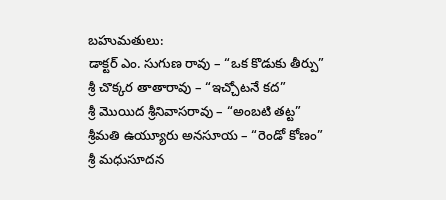బహుమతులు:
డాక్టర్ ఎం. సుగుణ రావు – “ఒక కొడుకు తీర్పు”
శ్రీ చొక్కర తాతారావు – “ఇచ్చోటనే కద”
శ్రీ మొయిద శ్రీనివాసరావు – “అంబటి తట్ట”
శ్రీమతి ఉయ్యూరు అనసూయ – “రెండో కోణం”
శ్రీ మధుసూదన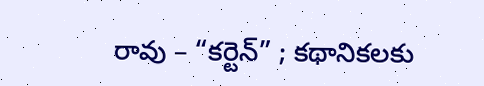రావు – “కర్టెన్” ; కథానికలకు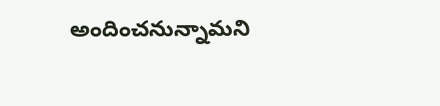అందించనున్నామని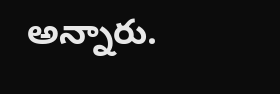అన్నారు.